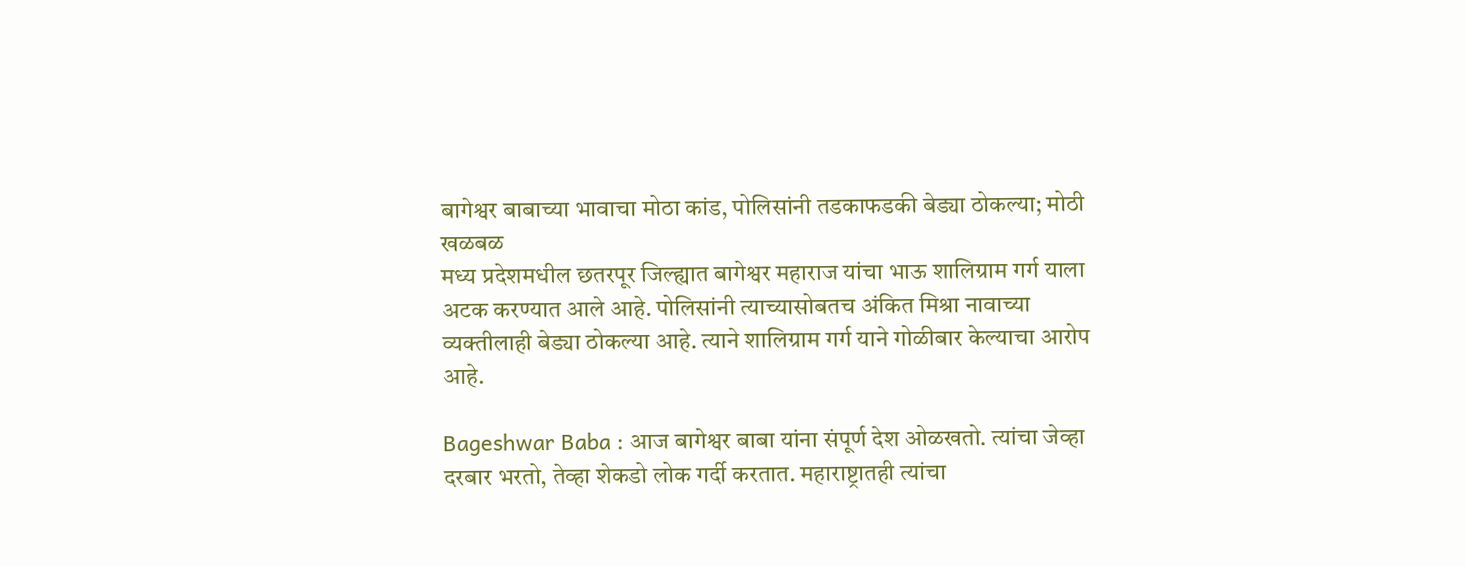बागेश्वर बाबाच्या भावाचा मोठा कांड, पोलिसांनी तडकाफडकी बेड्या ठोकल्या; मोठी खळबळ
मध्य प्रदेशमधील छतरपूर जिल्ह्यात बागेश्वर महाराज यांचा भाऊ शालिग्राम गर्ग याला अटक करण्यात आले आहे. पोलिसांनी त्याच्यासोबतच अंकित मिश्रा नावाच्या व्यक्तीलाही बेड्या ठोकल्या आहे. त्याने शालिग्राम गर्ग याने गोळीबार केल्याचा आरोप आहे.

Bageshwar Baba : आज बागेश्वर बाबा यांना संपूर्ण देश ओळखतो. त्यांचा जेव्हा दरबार भरतो, तेव्हा शेकडो लोक गर्दी करतात. महाराष्ट्रातही त्यांचा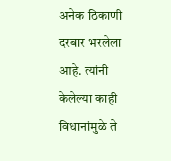अनेक ठिकाणी दरबार भरलेला आहे. त्यांनी केलेल्या काही विधानांमुळे ते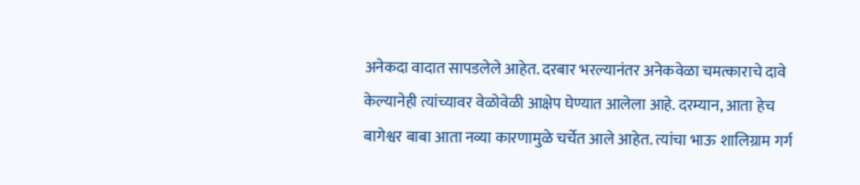अनेकदा वादात सापडलेले आहेत. दरबार भरल्यानंतर अनेकवेळा चमत्काराचे दावे केल्यानेही त्यांच्यावर वेळोवेळी आक्षेप घेण्यात आलेला आहे. दरम्यान, आता हेच बागेश्वर बाबा आता नव्या कारणामुळे चर्चेत आले आहेत. त्यांचा भाऊ शालिग्राम गर्ग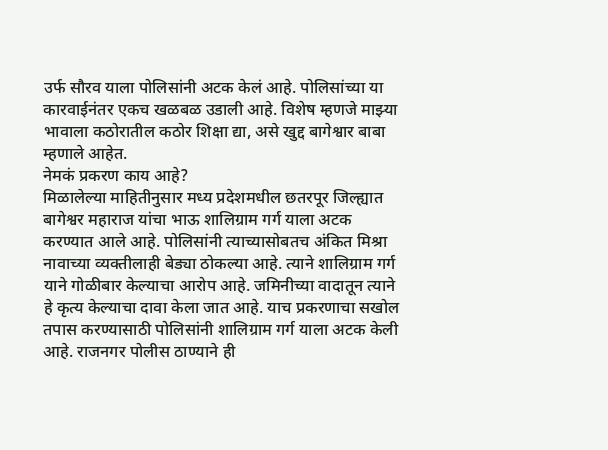उर्फ सौरव याला पोलिसांनी अटक केलं आहे. पोलिसांच्या या कारवाईनंतर एकच खळबळ उडाली आहे. विशेष म्हणजे माझ्या भावाला कठोरातील कठोर शिक्षा द्या, असे खुद्द बागेश्वार बाबा म्हणाले आहेत.
नेमकं प्रकरण काय आहे?
मिळालेल्या माहितीनुसार मध्य प्रदेशमधील छतरपूर जिल्ह्यात बागेश्वर महाराज यांचा भाऊ शालिग्राम गर्ग याला अटक करण्यात आले आहे. पोलिसांनी त्याच्यासोबतच अंकित मिश्रा नावाच्या व्यक्तीलाही बेड्या ठोकल्या आहे. त्याने शालिग्राम गर्ग याने गोळीबार केल्याचा आरोप आहे. जमिनीच्या वादातून त्याने हे कृत्य केल्याचा दावा केला जात आहे. याच प्रकरणाचा सखोल तपास करण्यासाठी पोलिसांनी शालिग्राम गर्ग याला अटक केली आहे. राजनगर पोलीस ठाण्याने ही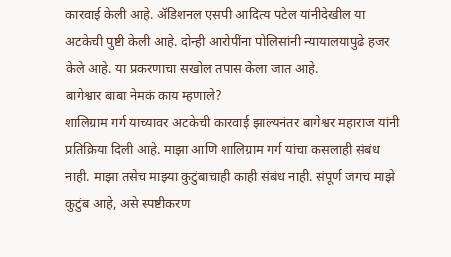कारवाई केली आहे. ॲडिशनल एसपी आदित्य पटेल यांनीदेखील या अटकेची पुष्टी केली आहे. दोन्ही आरोपींना पोलिसांनी न्यायालयापुढे हजर केले आहे. या प्रकरणाचा सखोल तपास केला जात आहे.
बागेश्वार बाबा नेमकं काय म्हणाले?
शालिग्राम गर्ग याच्यावर अटकेची कारवाई झाल्यनंतर बागेश्वर महाराज यांनी प्रतिक्रिया दिली आहे. माझा आणि शालिग्राम गर्ग यांचा कसलाही संबंध नाही. माझा तसेच माझ्या कुटुंबाचाही काही संबंध नाही. संपूर्ण जगच माझे कुटुंब आहे, असे स्पष्टीकरण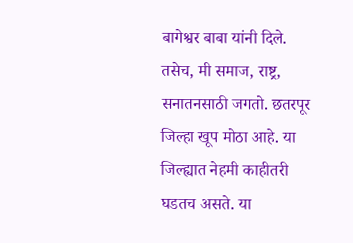बागेश्वर बाबा यांनी दिले. तसेच, मी समाज, राष्ट्र, सनातनसाठी जगतो. छतरपूर जिल्हा खूप मोठा आहे. या जिल्ह्यात नेहमी काहीतरी घडतच असते. या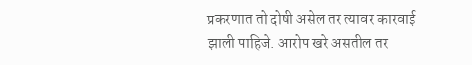प्रकरणात तो दोषी असेल तर त्यावर कारवाई झाली पाहिजे. आरोप खरे असतील तर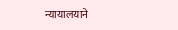न्यायालयाने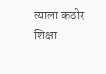त्याला कठोर शिक्षा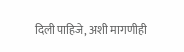दिली पाहिजे, अशी मागणीही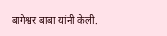बागेश्वर बाबा यांनी केली.